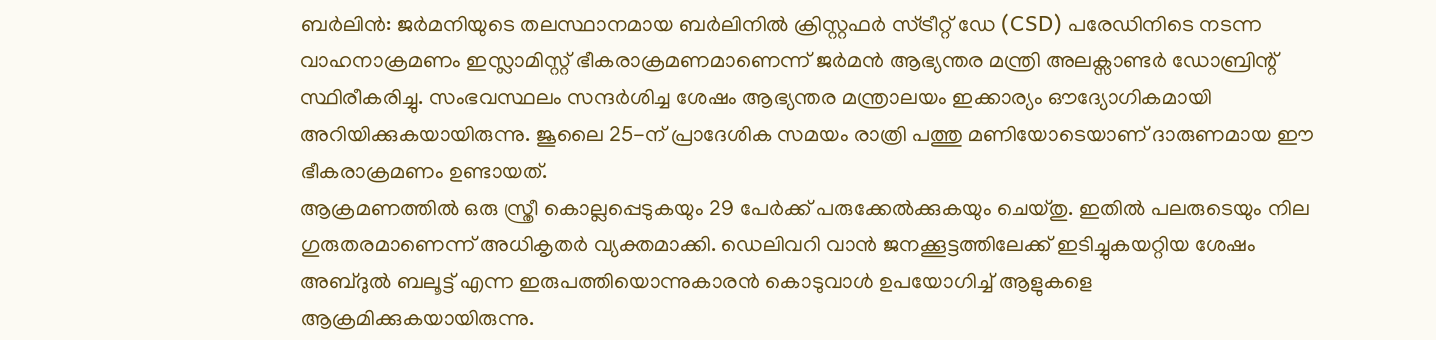ബർലിൻ: ജർമനിയുടെ തലസ്ഥാനമായ ബർലിനിൽ ക്രിസ്റ്റഫർ സ്ട്രീറ്റ് ഡേ (CSD) പരേഡിനിടെ നടന്ന വാഹനാക്രമണം ഇസ്ലാമിസ്റ്റ് ഭീകരാക്രമണമാണെന്ന് ജർമൻ ആഭ്യന്തര മന്ത്രി അലക്സാണ്ടർ ഡോബ്രിന്റ് സ്ഥിരീകരിച്ചു. സംഭവസ്ഥലം സന്ദർശിച്ച ശേഷം ആഭ്യന്തര മന്ത്രാലയം ഇക്കാര്യം ഔദ്യോഗികമായി അറിയിക്കുകയായിരുന്നു. ജൂലൈ 25-ന് പ്രാദേശിക സമയം രാത്രി പത്തു മണിയോടെയാണ് ദാരുണമായ ഈ ഭീകരാക്രമണം ഉണ്ടായത്.
ആക്രമണത്തിൽ ഒരു സ്ത്രീ കൊല്ലപ്പെടുകയും 29 പേർക്ക് പരുക്കേൽക്കുകയും ചെയ്തു. ഇതിൽ പലരുടെയും നില ഗുരുതരമാണെന്ന് അധികൃതർ വ്യക്തമാക്കി. ഡെലിവറി വാൻ ജനക്കൂട്ടത്തിലേക്ക് ഇടിച്ചുകയറ്റിയ ശേഷം അബ്ദുൽ ബലൂട്ട് എന്ന ഇരുപത്തിയൊന്നുകാരൻ കൊടുവാൾ ഉപയോഗിച്ച് ആളുകളെ ആക്രമിക്കുകയായിരുന്നു.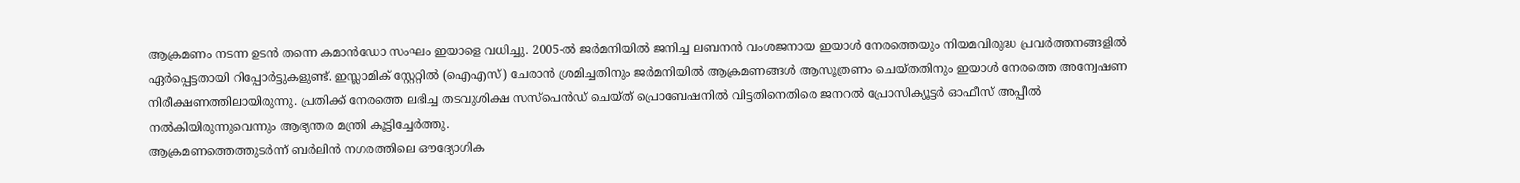ആക്രമണം നടന്ന ഉടൻ തന്നെ കമാൻഡോ സംഘം ഇയാളെ വധിച്ചു. 2005-ൽ ജർമനിയിൽ ജനിച്ച ലബനൻ വംശജനായ ഇയാൾ നേരത്തെയും നിയമവിരുദ്ധ പ്രവർത്തനങ്ങളിൽ ഏർപ്പെട്ടതായി റിപ്പോർട്ടുകളുണ്ട്. ഇസ്ലാമിക് സ്റ്റേറ്റിൽ (ഐഎസ്) ചേരാൻ ശ്രമിച്ചതിനും ജർമനിയിൽ ആക്രമണങ്ങൾ ആസൂത്രണം ചെയ്തതിനും ഇയാൾ നേരത്തെ അന്വേഷണ നിരീക്ഷണത്തിലായിരുന്നു. പ്രതിക്ക് നേരത്തെ ലഭിച്ച തടവുശിക്ഷ സസ്പെൻഡ് ചെയ്ത് പ്രൊബേഷനിൽ വിട്ടതിനെതിരെ ജനറൽ പ്രോസിക്യൂട്ടർ ഓഫീസ് അപ്പീൽ നൽകിയിരുന്നുവെന്നും ആഭ്യന്തര മന്ത്രി കൂട്ടിച്ചേർത്തു.
ആക്രമണത്തെത്തുടർന്ന് ബർലിൻ നഗരത്തിലെ ഔദ്യോഗിക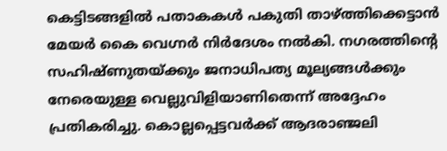കെട്ടിടങ്ങളിൽ പതാകകൾ പകുതി താഴ്ത്തിക്കെട്ടാൻ മേയർ കൈ വെഗ്നർ നിർദേശം നൽകി. നഗരത്തിന്റെ സഹിഷ്ണുതയ്ക്കും ജനാധിപത്യ മൂല്യങ്ങൾക്കും നേരെയുള്ള വെല്ലുവിളിയാണിതെന്ന് അദ്ദേഹം പ്രതികരിച്ചു. കൊല്ലപ്പെട്ടവർക്ക് ആദരാഞ്ജലി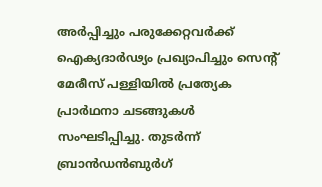അർപ്പിച്ചും പരുക്കേറ്റവർക്ക് ഐക്യദാർഢ്യം പ്രഖ്യാപിച്ചും സെന്റ് മേരീസ് പള്ളിയിൽ പ്രത്യേക പ്രാർഥനാ ചടങ്ങുകൾ സംഘടിപ്പിച്ചു. തുടർന്ന് ബ്രാൻഡൻബുർഗ്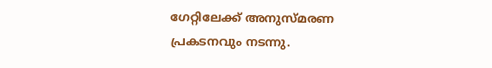ഗേറ്റിലേക്ക് അനുസ്മരണ പ്രകടനവും നടന്നു.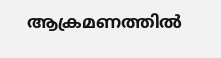ആക്രമണത്തിൽ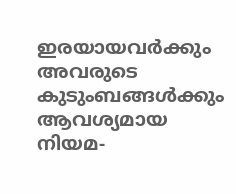ഇരയായവർക്കും അവരുടെ കുടുംബങ്ങൾക്കും ആവശ്യമായ നിയമ-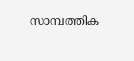സാമ്പത്തിക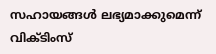സഹായങ്ങൾ ലഭ്യമാക്കുമെന്ന് വിക്ടിംസ്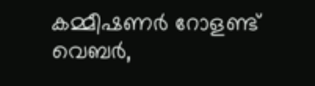കമ്മീഷണർ റോളണ്ട് വെബർ,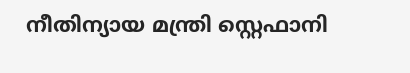നീതിന്യായ മന്ത്രി സ്റ്റെഫാനി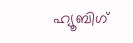ഹ്യൂബിഗ്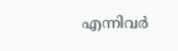എന്നിവർ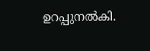ഉറപ്പുനൽകി.